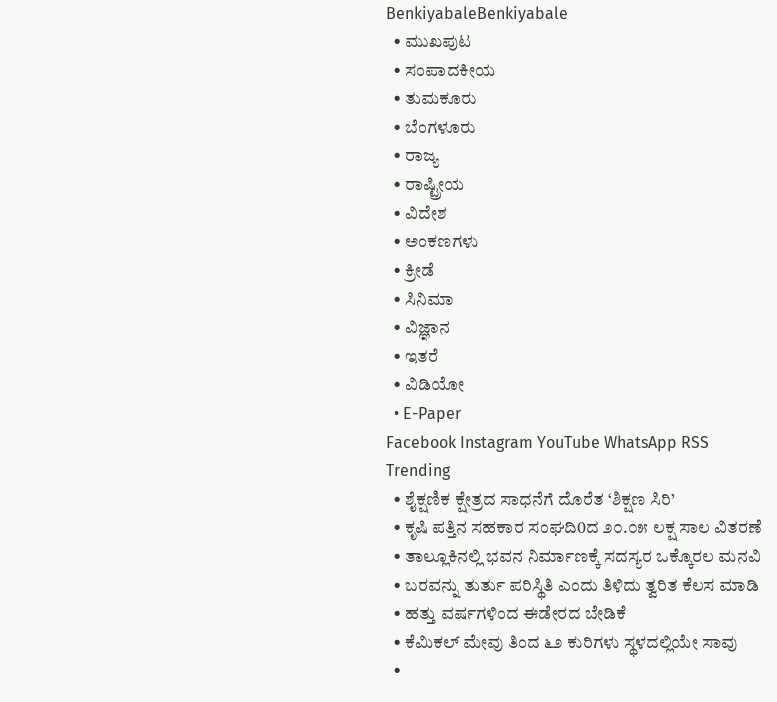BenkiyabaleBenkiyabale
  • ಮುಖಪುಟ
  • ಸಂಪಾದಕೀಯ
  • ತುಮಕೂರು
  • ಬೆಂಗಳೂರು
  • ರಾಜ್ಯ
  • ರಾಷ್ಟ್ರೀಯ
  • ವಿದೇಶ
  • ಅಂಕಣಗಳು
  • ಕ್ರೀಡೆ
  • ಸಿನಿಮಾ
  • ವಿಜ್ಞಾನ
  • ಇತರೆ
  • ವಿಡಿಯೋ
  • E-Paper
Facebook Instagram YouTube WhatsApp RSS
Trending
  • ಶೈಕ್ಷಣಿಕ ಕ್ಷೇತ್ರದ ಸಾಧನೆಗೆ ದೊರೆತ ‘ಶಿಕ್ಷಣ ಸಿರಿ’
  • ಕೃಷಿ ಪತ್ತಿನ ಸಹಕಾರ ಸಂಘದಿ0ದ ೨೦.೦೫ ಲಕ್ಷ ಸಾಲ ವಿತರಣೆ
  • ತಾಲ್ಲೂಕಿನಲ್ಲಿ ಭವನ ನಿರ್ಮಾಣಕ್ಕೆ ಸದಸ್ಯರ ಒಕ್ಕೊರಲ ಮನವಿ
  • ಬರವನ್ನು ತುರ್ತು ಪರಿಸ್ಥಿತಿ ಎಂದು ತಿಳಿದು ತ್ವರಿತ ಕೆಲಸ ಮಾಡಿ
  • ಹತ್ತು ವರ್ಷಗಳಿಂದ ಈಡೇರದ ಬೇಡಿಕೆ
  • ಕೆಮಿಕಲ್ ಮೇವು ತಿಂದ ೬೨ ಕುರಿಗಳು ಸ್ಥಳದಲ್ಲಿಯೇ ಸಾವು
  •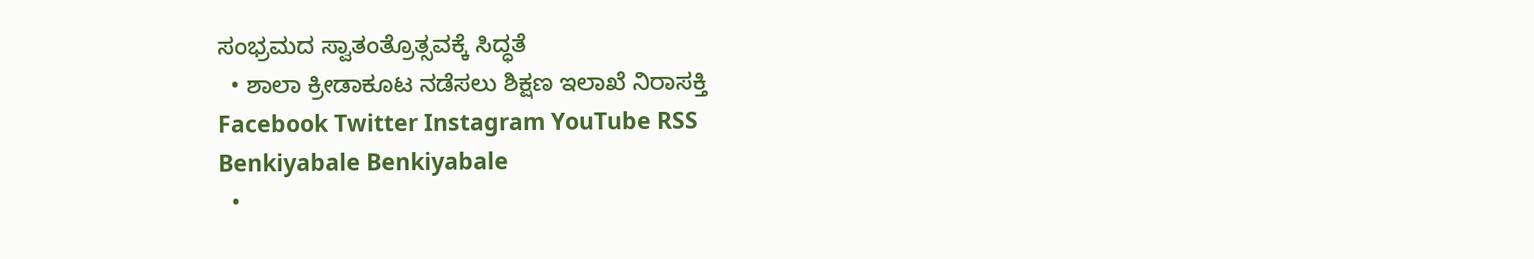ಸಂಭ್ರಮದ ಸ್ವಾತಂತ್ರೊತ್ಸವಕ್ಕೆ ಸಿದ್ಧತೆ
  • ಶಾಲಾ ಕ್ರೀಡಾಕೂಟ ನಡೆಸಲು ಶಿಕ್ಷಣ ಇಲಾಖೆ ನಿರಾಸಕ್ತಿ
Facebook Twitter Instagram YouTube RSS
Benkiyabale Benkiyabale
  •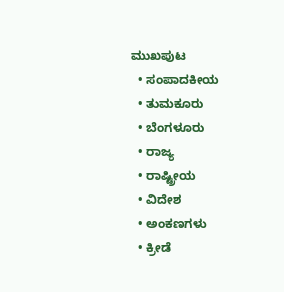ಮುಖಪುಟ
  • ಸಂಪಾದಕೀಯ
  • ತುಮಕೂರು
  • ಬೆಂಗಳೂರು
  • ರಾಜ್ಯ
  • ರಾಷ್ಟ್ರೀಯ
  • ವಿದೇಶ
  • ಅಂಕಣಗಳು
  • ಕ್ರೀಡೆ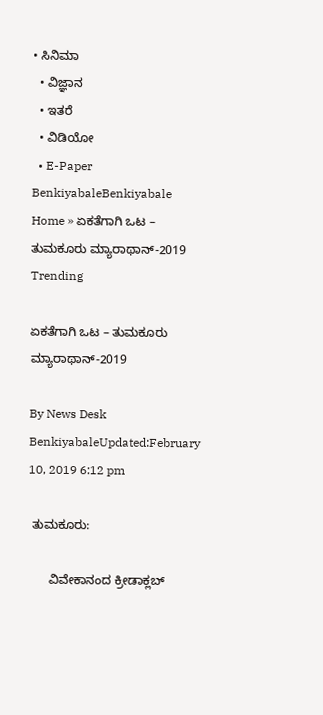• ಸಿನಿಮಾ
  • ವಿಜ್ಞಾನ
  • ಇತರೆ
  • ವಿಡಿಯೋ
  • E-Paper
BenkiyabaleBenkiyabale
Home » ಏಕತೆಗಾಗಿ ಒಟ – ತುಮಕೂರು ಮ್ಯಾರಾಥಾನ್-2019
Trending

ಏಕತೆಗಾಗಿ ಒಟ – ತುಮಕೂರು ಮ್ಯಾರಾಥಾನ್-2019

By News Desk BenkiyabaleUpdated:February 10, 2019 6:12 pm

 ತುಮಕೂರು:

      ವಿವೇಕಾನಂದ ಕ್ರೀಡಾಕ್ಲಬ್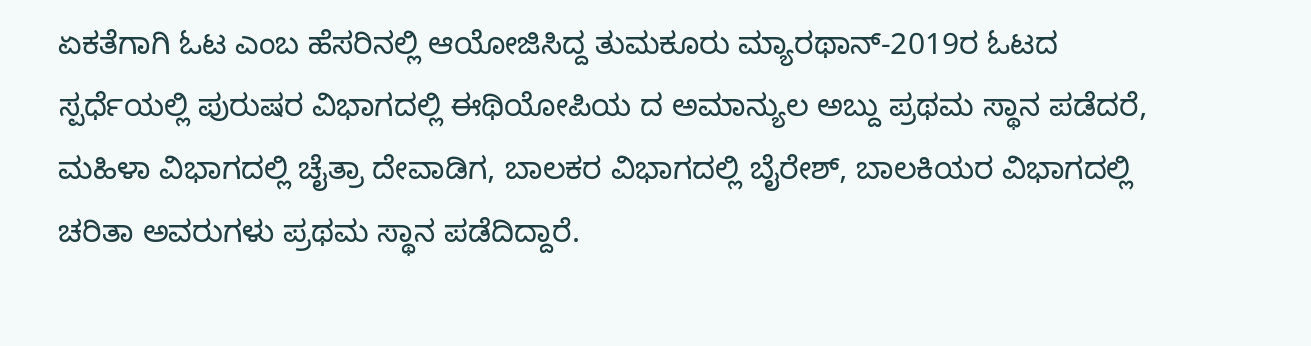ಏಕತೆಗಾಗಿ ಓಟ ಎಂಬ ಹೆಸರಿನಲ್ಲಿ ಆಯೋಜಿಸಿದ್ದ ತುಮಕೂರು ಮ್ಯಾರಥಾನ್-2019ರ ಓಟದ ಸ್ಪರ್ಧೆಯಲ್ಲಿ ಪುರುಷರ ವಿಭಾಗದಲ್ಲಿ ಈಥಿಯೋಪಿಯ ದ ಅಮಾನ್ಯುಲ ಅಬ್ದು ಪ್ರಥಮ ಸ್ಥಾನ ಪಡೆದರೆ, ಮಹಿಳಾ ವಿಭಾಗದಲ್ಲಿ ಚೈತ್ರಾ ದೇವಾಡಿಗ, ಬಾಲಕರ ವಿಭಾಗದಲ್ಲಿ ಬೈರೇಶ್, ಬಾಲಕಿಯರ ವಿಭಾಗದಲ್ಲಿ ಚರಿತಾ ಅವರುಗಳು ಪ್ರಥಮ ಸ್ಥಾನ ಪಡೆದಿದ್ದಾರೆ.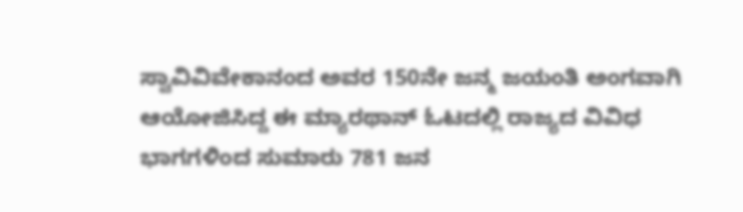ಸ್ವಾವಿವಿವೇಕಾನಂದ ಅವರ 150ನೇ ಜನ್ಮ ಜಯಂತಿ ಅಂಗವಾಗಿ ಆಯೋಜಿಸಿದ್ದ ಈ ಮ್ಯಾರಥಾನ್ ಓಟದಲ್ಲಿ ರಾಜ್ಯದ ವಿವಿಧ ಭಾಗಗಳಿಂದ ಸುಮಾರು 781 ಜನ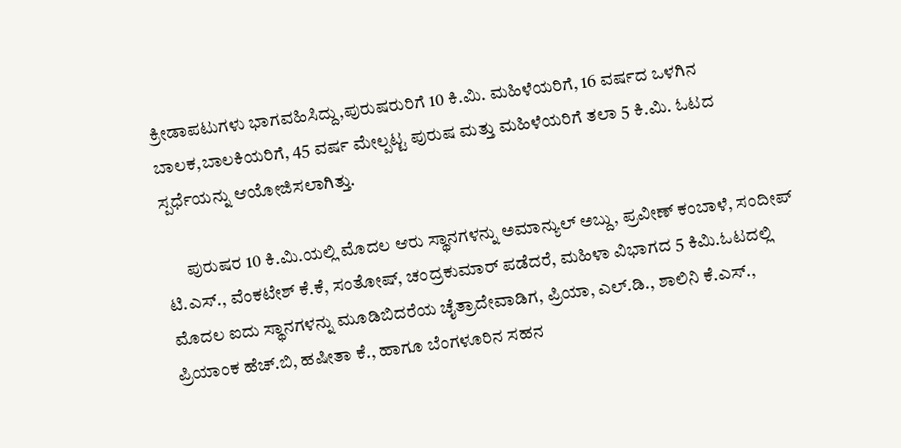ಕ್ರೀಡಾಪಟುಗಳು ಭಾಗವಹಿಸಿದ್ದು,ಪುರುಷರುರಿಗೆ 10 ಕಿ.ಮಿ. ಮಹಿಳೆಯರಿಗೆ, 16 ವರ್ಷದ ಒಳಗಿನ ಬಾಲಕ,ಬಾಲಕಿಯರಿಗೆ, 45 ವರ್ಷ ಮೇಲ್ಪಟ್ಟ ಪುರುಷ ಮತ್ತು ಮಹಿಳೆಯರಿಗೆ ತಲಾ 5 ಕಿ.ಮಿ. ಓಟದ ಸ್ಪರ್ಧೆಯನ್ನು ಆಯೋಜಿಸಲಾಗಿತ್ತು.

      ಪುರುಷರ 10 ಕಿ.ಮಿ.ಯಲ್ಲಿ ಮೊದಲ ಆರು ಸ್ಥಾನಗಳನ್ನು ಅಮಾನ್ಯುಲ್ ಅಬ್ದು, ಪ್ರವೀಣ್ ಕಂಬಾಳೆ, ಸಂದೀಪ್ ಟಿ.ಎಸ್., ವೆಂಕಟೇಶ್ ಕೆ.ಕೆ, ಸಂತೋಷ್, ಚಂದ್ರಕುಮಾರ್ ಪಡೆದರೆ, ಮಹಿಳಾ ವಿಭಾಗದ 5 ಕಿಮಿ.ಓಟದಲ್ಲಿ ಮೊದಲ ಐದು ಸ್ಥಾನಗಳನ್ನು ಮೂಡಿಬಿದರೆಯ ಚೈತ್ರಾದೇವಾಡಿಗ, ಪ್ರಿಯಾ, ಎಲ್.ಡಿ., ಶಾಲಿನಿ ಕೆ.ಎಸ್., ಪ್ರಿಯಾಂಕ ಹೆಚ್.ಬಿ, ಹಷೀತಾ ಕೆ., ಹಾಗೂ ಬೆಂಗಳೂರಿನ ಸಹನ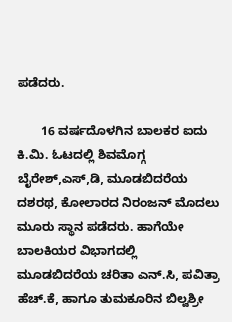ಪಡೆದರು.

       16 ವರ್ಷದೊಳಗಿನ ಬಾಲಕರ ಐದು ಕಿ.ಮಿ. ಓಟದಲ್ಲಿ ಶಿವಮೊಗ್ಗ ಬೈರೇಶ್,ಎಸ್,ಡಿ, ಮೂಡಬಿದರೆಯ ದಶರಥ, ಕೋಲಾರದ ನಿರಂಜನ್ ಮೊದಲು ಮೂರು ಸ್ಥಾನ ಪಡೆದರು. ಹಾಗೆಯೇ ಬಾಲಕಿಯರ ವಿಭಾಗದಲ್ಲಿ ಮೂಡಬಿದರೆಯ ಚರಿತಾ ಎನ್.ಸಿ, ಪವಿತ್ರಾ ಹೆಚ್.ಕೆ, ಹಾಗೂ ತುಮಕೂರಿನ ಬಿಲ್ವಶ್ರೀ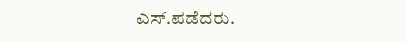ಎಸ್.ಪಡೆದರು.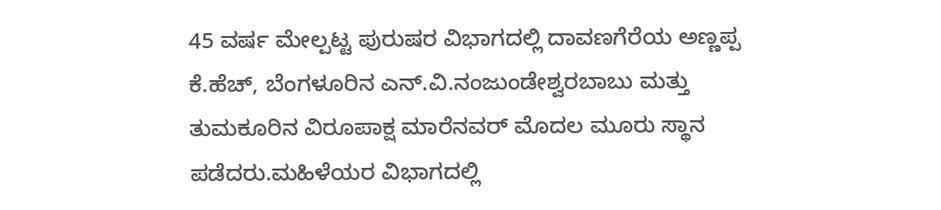45 ವರ್ಷ ಮೇಲ್ಪಟ್ಟ ಪುರುಷರ ವಿಭಾಗದಲ್ಲಿ ದಾವಣಗೆರೆಯ ಅಣ್ಣಪ್ಪ ಕೆ.ಹೆಚ್, ಬೆಂಗಳೂರಿನ ಎನ್.ವಿ.ನಂಜುಂಡೇಶ್ವರಬಾಬು ಮತ್ತು ತುಮಕೂರಿನ ವಿರೂಪಾಕ್ಷ ಮಾರೆನವರ್ ಮೊದಲ ಮೂರು ಸ್ಥಾನ ಪಡೆದರು.ಮಹಿಳೆಯರ ವಿಭಾಗದಲ್ಲಿ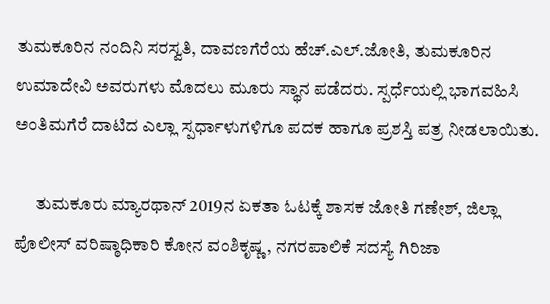ತುಮಕೂರಿನ ನಂದಿನಿ ಸರಸ್ವತಿ, ದಾವಣಗೆರೆಯ ಹೆಚ್.ಎಲ್.ಜೋತಿ, ತುಮಕೂರಿನ ಉಮಾದೇವಿ ಅವರುಗಳು ಮೊದಲು ಮೂರು ಸ್ಥಾನ ಪಡೆದರು. ಸ್ಪರ್ಧೆಯಲ್ಲಿ ಭಾಗವಹಿಸಿ ಅಂತಿಮಗೆರೆ ದಾಟಿದ ಎಲ್ಲಾ ಸ್ಪರ್ಧಾಳುಗಳಿಗೂ ಪದಕ ಹಾಗೂ ಪ್ರಶಸ್ತಿ ಪತ್ರ ನೀಡಲಾಯಿತು.

      ತುಮಕೂರು ಮ್ಯಾರಥಾನ್ 2019ನ ಏಕತಾ ಓಟಕ್ಕೆ ಶಾಸಕ ಜೋತಿ ಗಣೇಶ್, ಜಿಲ್ಲಾ ಪೊಲೀಸ್ ವರಿಷ್ಠಾಧಿಕಾರಿ ಕೋನ ವಂಶಿಕೃಷ್ಣ, ನಗರಪಾಲಿಕೆ ಸದಸ್ಯೆ ಗಿರಿಜಾ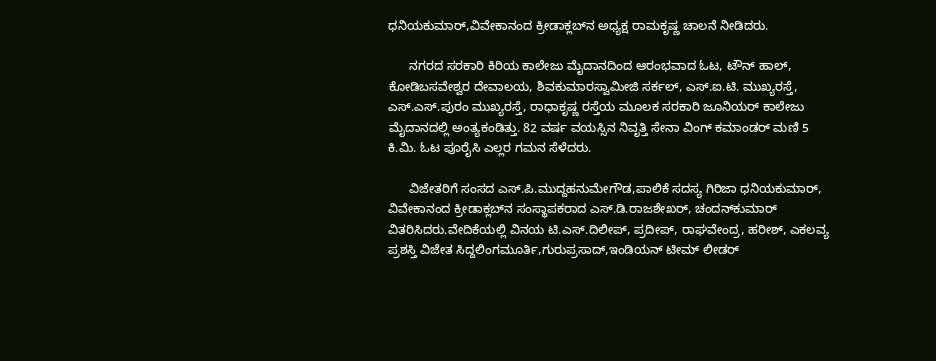ಧನಿಯಕುಮಾರ್,ವಿವೇಕಾನಂದ ಕ್ರೀಡಾಕ್ಲಬ್‍ನ ಅಧ್ಯಕ್ಷ ರಾಮಕೃಷ್ಣ ಚಾಲನೆ ನೀಡಿದರು.

      ನಗರದ ಸರಕಾರಿ ಕಿರಿಯ ಕಾಲೇಜು ಮೈದಾನದಿಂದ ಆರಂಭವಾದ ಓಟ, ಟೌನ್ ಹಾಲ್, ಕೋಡಿಬಸವೇಶ್ವರ ದೇವಾಲಯ, ಶಿವಕುಮಾರಸ್ವಾಮೀಜಿ ಸರ್ಕಲ್, ಎಸ್.ಐ.ಟಿ. ಮುಖ್ಯರಸ್ತೆ, ಎಸ್.ಎಸ್.ಪುರಂ ಮುಖ್ಯರಸ್ತೆ, ರಾಧಾಕೃಷ್ಣ ರಸ್ತೆಯ ಮೂಲಕ ಸರಕಾರಿ ಜೂನಿಯರ್ ಕಾಲೇಜು ಮೈದಾನದಲ್ಲಿ ಅಂತ್ಯಕಂಡಿತ್ತು. 82 ವರ್ಷ ವಯಸ್ಸಿನ ನಿವೃತ್ತಿ ಸೇನಾ ವಿಂಗ್ ಕಮಾಂಡರ್ ಮಣಿ 5 ಕಿ.ಮಿ. ಓಟ ಪೂರೈಸಿ ಎಲ್ಲರ ಗಮನ ಸೆಳೆದರು.

      ವಿಜೇತರಿಗೆ ಸಂಸದ ಎಸ್.ಪಿ.ಮುದ್ದಹನುಮೇಗೌಡ,ಪಾಲಿಕೆ ಸದಸ್ಯ ಗಿರಿಜಾ ಧನಿಯಕುಮಾರ್, ವಿವೇಕಾನಂದ ಕ್ರೀಡಾಕ್ಲಬ್‍ನ ಸಂಸ್ಥಾಪಕರಾದ ಎಸ್.ಡಿ.ರಾಜಶೇಖರ್, ಚಂದನ್‍ಕುಮಾರ್ ವಿತರಿಸಿದರು.ವೇದಿಕೆಯಲ್ಲಿ ವಿನಯ ಟಿ.ಎಸ್.ದಿಲೀಪ್, ಪ್ರದೀಪ್, ರಾಘವೇಂದ್ರ, ಹರೀಶ್, ಎಕಲವ್ಯ ಪ್ರಶಸ್ತಿ ವಿಜೇತ ಸಿದ್ದಲಿಂಗಮೂರ್ತಿ,ಗುರುಪ್ರಸಾದ್,ಇಂಡಿಯನ್ ಟೀಮ್ ಲೀಡರ್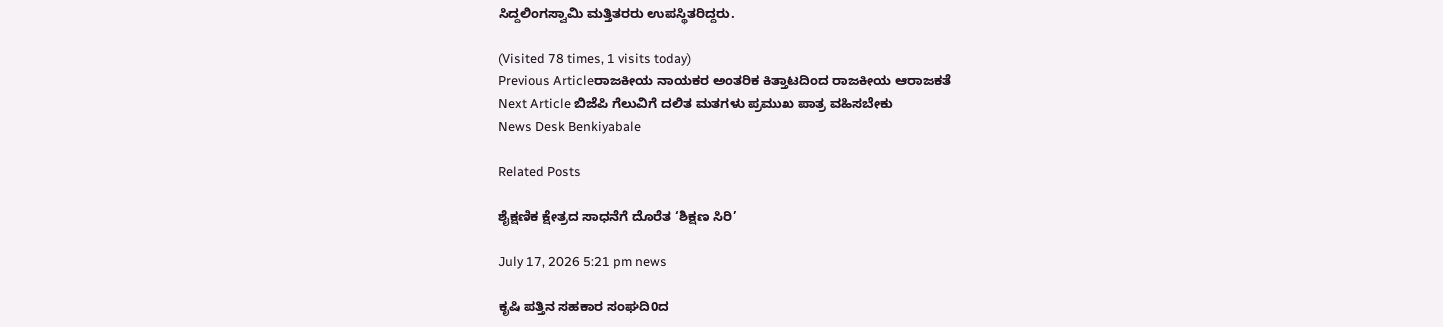ಸಿದ್ದಲಿಂಗಸ್ವಾಮಿ ಮತ್ತಿತರರು ಉಪಸ್ಥಿತರಿದ್ದರು.

(Visited 78 times, 1 visits today)
Previous Articleರಾಜಕೀಯ ನಾಯಕರ ಅಂತರಿಕ ಕಿತ್ತಾಟದಿಂದ ರಾಜಕೀಯ ಆರಾಜಕತೆ
Next Article ಬಿಜೆಪಿ ಗೆಲುವಿಗೆ ದಲಿತ ಮತಗಳು ಪ್ರಮುಖ ಪಾತ್ರ ವಹಿಸಬೇಕು
News Desk Benkiyabale

Related Posts

ಶೈಕ್ಷಣಿಕ ಕ್ಷೇತ್ರದ ಸಾಧನೆಗೆ ದೊರೆತ ‘ಶಿಕ್ಷಣ ಸಿರಿ’

July 17, 2026 5:21 pm news

ಕೃಷಿ ಪತ್ತಿನ ಸಹಕಾರ ಸಂಘದಿ0ದ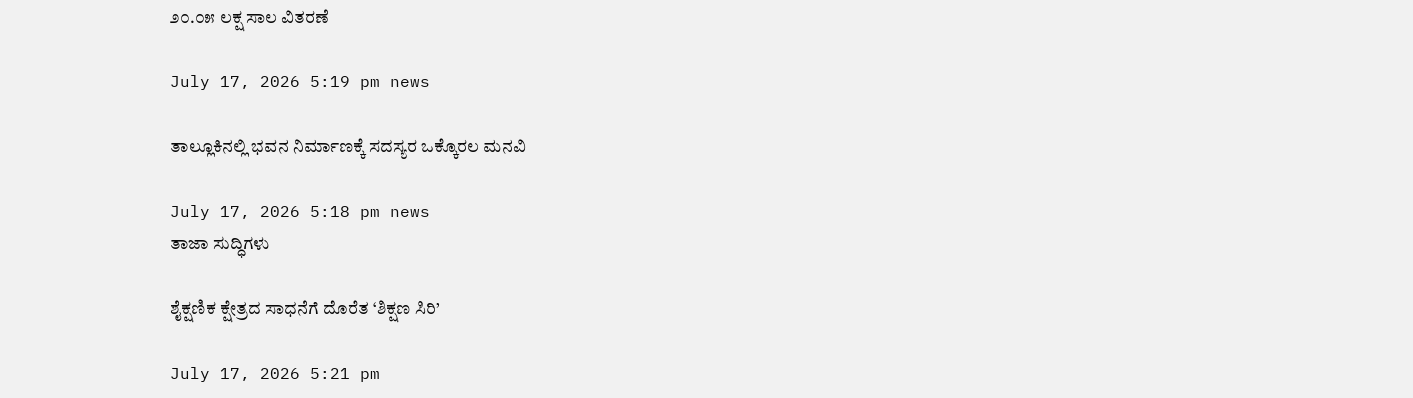೨೦.೦೫ ಲಕ್ಷ ಸಾಲ ವಿತರಣೆ

July 17, 2026 5:19 pm news

ತಾಲ್ಲೂಕಿನಲ್ಲಿ ಭವನ ನಿರ್ಮಾಣಕ್ಕೆ ಸದಸ್ಯರ ಒಕ್ಕೊರಲ ಮನವಿ

July 17, 2026 5:18 pm news
ತಾಜಾ ಸುದ್ಧಿಗಳು

ಶೈಕ್ಷಣಿಕ ಕ್ಷೇತ್ರದ ಸಾಧನೆಗೆ ದೊರೆತ ‘ಶಿಕ್ಷಣ ಸಿರಿ’

July 17, 2026 5:21 pm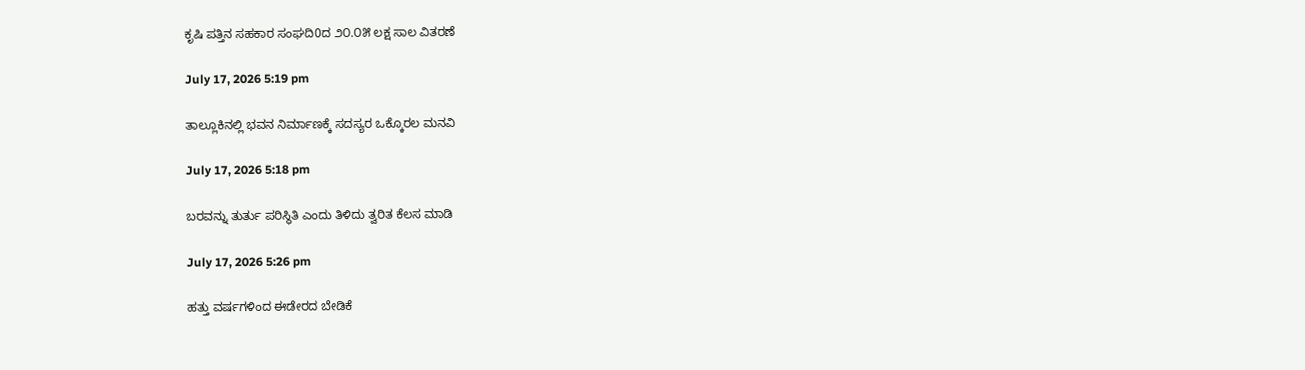ಕೃಷಿ ಪತ್ತಿನ ಸಹಕಾರ ಸಂಘದಿ0ದ ೨೦.೦೫ ಲಕ್ಷ ಸಾಲ ವಿತರಣೆ

July 17, 2026 5:19 pm

ತಾಲ್ಲೂಕಿನಲ್ಲಿ ಭವನ ನಿರ್ಮಾಣಕ್ಕೆ ಸದಸ್ಯರ ಒಕ್ಕೊರಲ ಮನವಿ

July 17, 2026 5:18 pm

ಬರವನ್ನು ತುರ್ತು ಪರಿಸ್ಥಿತಿ ಎಂದು ತಿಳಿದು ತ್ವರಿತ ಕೆಲಸ ಮಾಡಿ

July 17, 2026 5:26 pm

ಹತ್ತು ವರ್ಷಗಳಿಂದ ಈಡೇರದ ಬೇಡಿಕೆ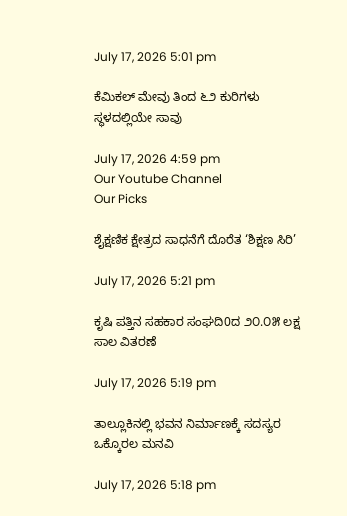July 17, 2026 5:01 pm

ಕೆಮಿಕಲ್ ಮೇವು ತಿಂದ ೬೨ ಕುರಿಗಳು ಸ್ಥಳದಲ್ಲಿಯೇ ಸಾವು

July 17, 2026 4:59 pm
Our Youtube Channel
Our Picks

ಶೈಕ್ಷಣಿಕ ಕ್ಷೇತ್ರದ ಸಾಧನೆಗೆ ದೊರೆತ ‘ಶಿಕ್ಷಣ ಸಿರಿ’

July 17, 2026 5:21 pm

ಕೃಷಿ ಪತ್ತಿನ ಸಹಕಾರ ಸಂಘದಿ0ದ ೨೦.೦೫ ಲಕ್ಷ ಸಾಲ ವಿತರಣೆ

July 17, 2026 5:19 pm

ತಾಲ್ಲೂಕಿನಲ್ಲಿ ಭವನ ನಿರ್ಮಾಣಕ್ಕೆ ಸದಸ್ಯರ ಒಕ್ಕೊರಲ ಮನವಿ

July 17, 2026 5:18 pm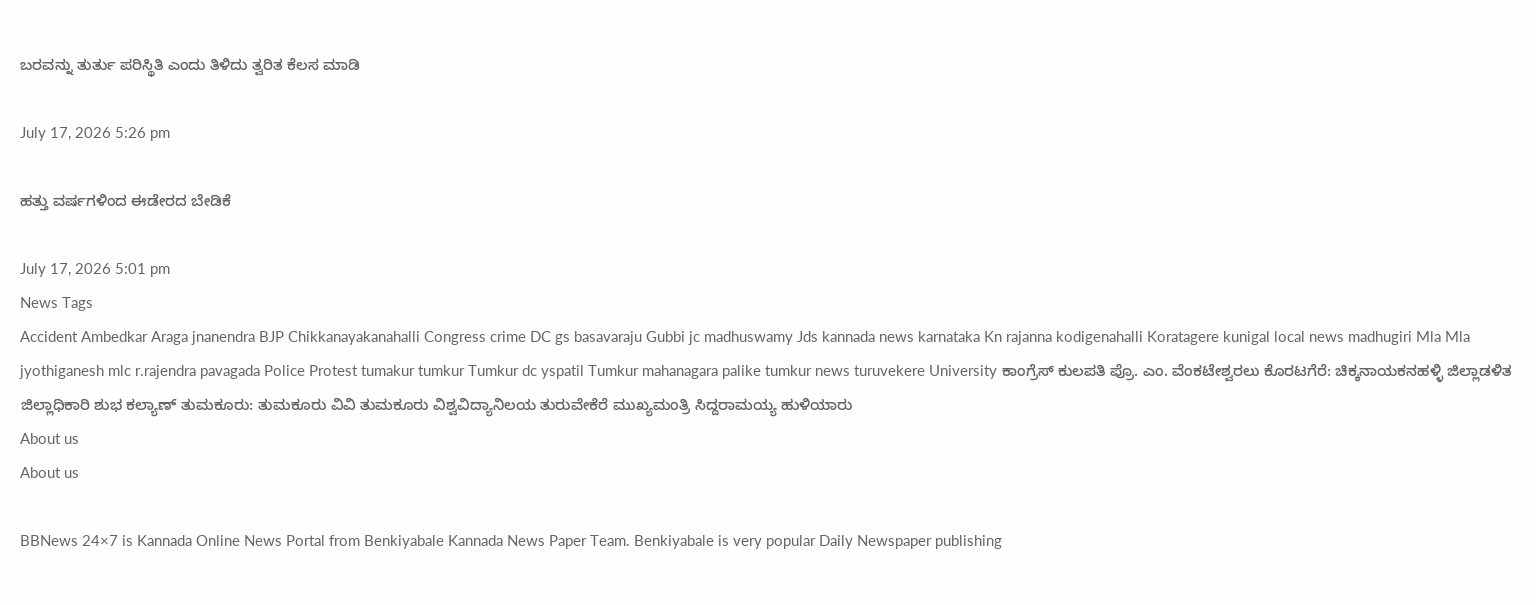ಬರವನ್ನು ತುರ್ತು ಪರಿಸ್ಥಿತಿ ಎಂದು ತಿಳಿದು ತ್ವರಿತ ಕೆಲಸ ಮಾಡಿ

July 17, 2026 5:26 pm

ಹತ್ತು ವರ್ಷಗಳಿಂದ ಈಡೇರದ ಬೇಡಿಕೆ

July 17, 2026 5:01 pm
News Tags
Accident Ambedkar Araga jnanendra BJP Chikkanayakanahalli Congress crime DC gs basavaraju Gubbi jc madhuswamy Jds kannada news karnataka Kn rajanna kodigenahalli Koratagere kunigal local news madhugiri Mla Mla jyothiganesh mlc r.rajendra pavagada Police Protest tumakur tumkur Tumkur dc yspatil Tumkur mahanagara palike tumkur news turuvekere University ಕಾಂಗ್ರೆಸ್ ಕುಲಪತಿ ಪ್ರೊ. ಎಂ. ವೆಂಕಟೇಶ್ವರಲು ಕೊರಟಗೆರೆ: ಚಿಕ್ಕನಾಯಕನಹಳ್ಳಿ ಜಿಲ್ಲಾಡಳಿತ ಜಿಲ್ಲಾಧಿಕಾರಿ ಶುಭ ಕಲ್ಯಾಣ್ ತುಮಕೂರು: ತುಮಕೂರು ವಿವಿ ತುಮಕೂರು ವಿಶ್ವವಿದ್ಯಾನಿಲಯ ತುರುವೇಕೆರೆ ಮುಖ್ಯಮಂತ್ರಿ ಸಿದ್ದರಾಮಯ್ಯ ಹುಳಿಯಾರು
About us
About us

BBNews 24×7 is Kannada Online News Portal from Benkiyabale Kannada News Paper Team. Benkiyabale is very popular Daily Newspaper publishing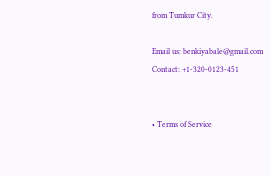from Tumkur City.

Email us: benkiyabale@gmail.com
Contact: +1-320-0123-451


• Terms of Service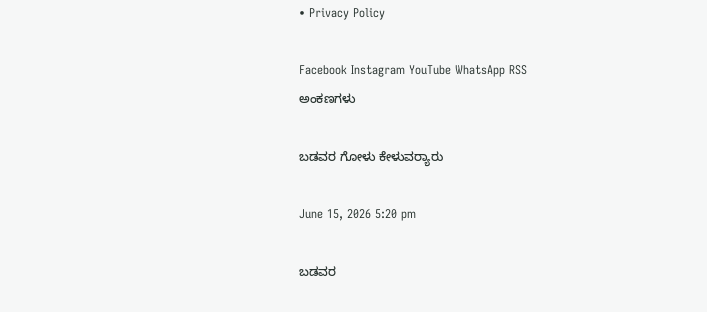• Privacy Policy

Facebook Instagram YouTube WhatsApp RSS
ಅಂಕಣಗಳು

ಬಡವರ ಗೋಳು ಕೇಳುವರ‍್ಯಾರು

June 15, 2026 5:20 pm

ಬಡವರ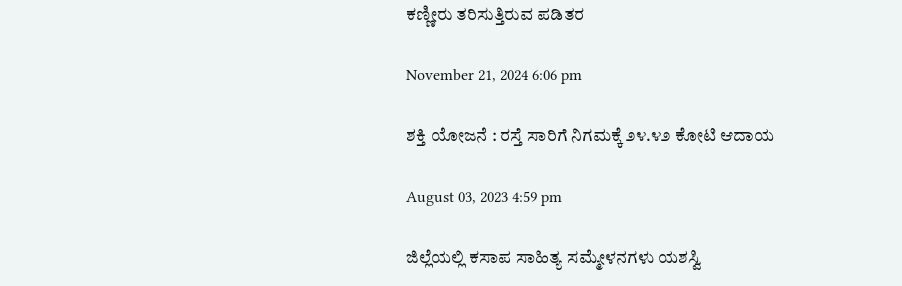ಕಣ್ಣೀರು ತರಿಸುತ್ತಿರುವ ಪಡಿತರ

November 21, 2024 6:06 pm

ಶಕ್ತಿ ಯೋಜನೆ : ರಸ್ತೆ ಸಾರಿಗೆ ನಿಗಮಕ್ಕೆ ೨೪.೪೨ ಕೋಟಿ ಆದಾಯ

August 03, 2023 4:59 pm

ಜಿಲ್ಲೆಯಲ್ಲಿ ಕಸಾಪ ಸಾಹಿತ್ಯ ಸಮ್ಮೇಳನಗಳು ಯಶಸ್ವಿ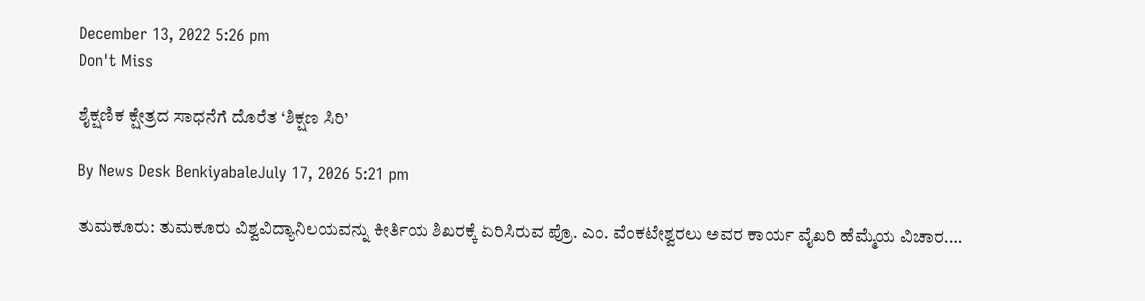December 13, 2022 5:26 pm
Don't Miss

ಶೈಕ್ಷಣಿಕ ಕ್ಷೇತ್ರದ ಸಾಧನೆಗೆ ದೊರೆತ ‘ಶಿಕ್ಷಣ ಸಿರಿ’

By News Desk BenkiyabaleJuly 17, 2026 5:21 pm

ತುಮಕೂರು: ತುಮಕೂರು ವಿಶ್ವವಿದ್ಯಾನಿಲಯವನ್ನು ಕೀರ್ತಿಯ ಶಿಖರಕ್ಕೆ ಏರಿಸಿರುವ ಪ್ರೊ. ಎಂ. ವೆಂಕಟೇಶ್ವರಲು ಅವರ ಕಾರ್ಯ ವೈಖರಿ ಹೆಮ್ಮೆಯ ವಿಚಾರ.…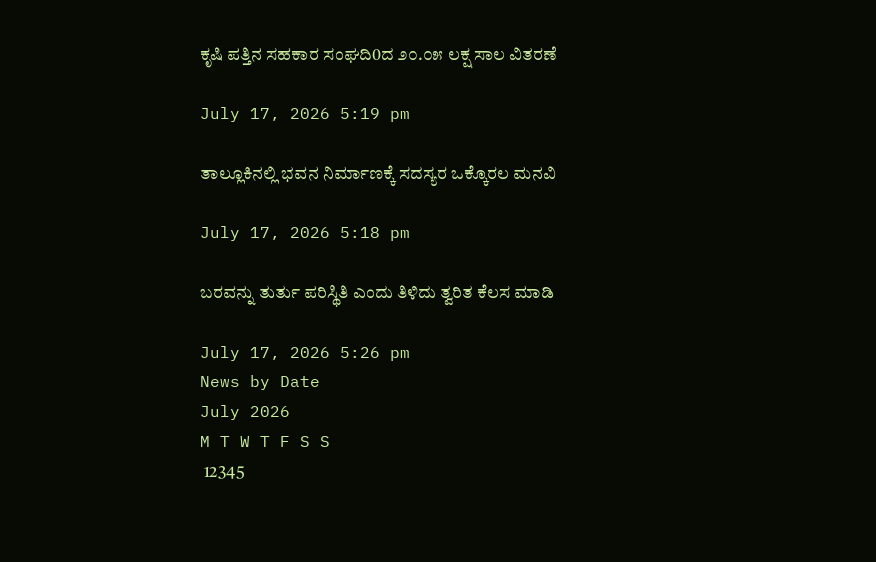ಕೃಷಿ ಪತ್ತಿನ ಸಹಕಾರ ಸಂಘದಿ0ದ ೨೦.೦೫ ಲಕ್ಷ ಸಾಲ ವಿತರಣೆ

July 17, 2026 5:19 pm

ತಾಲ್ಲೂಕಿನಲ್ಲಿ ಭವನ ನಿರ್ಮಾಣಕ್ಕೆ ಸದಸ್ಯರ ಒಕ್ಕೊರಲ ಮನವಿ

July 17, 2026 5:18 pm

ಬರವನ್ನು ತುರ್ತು ಪರಿಸ್ಥಿತಿ ಎಂದು ತಿಳಿದು ತ್ವರಿತ ಕೆಲಸ ಮಾಡಿ

July 17, 2026 5:26 pm
News by Date
July 2026
M T W T F S S
 12345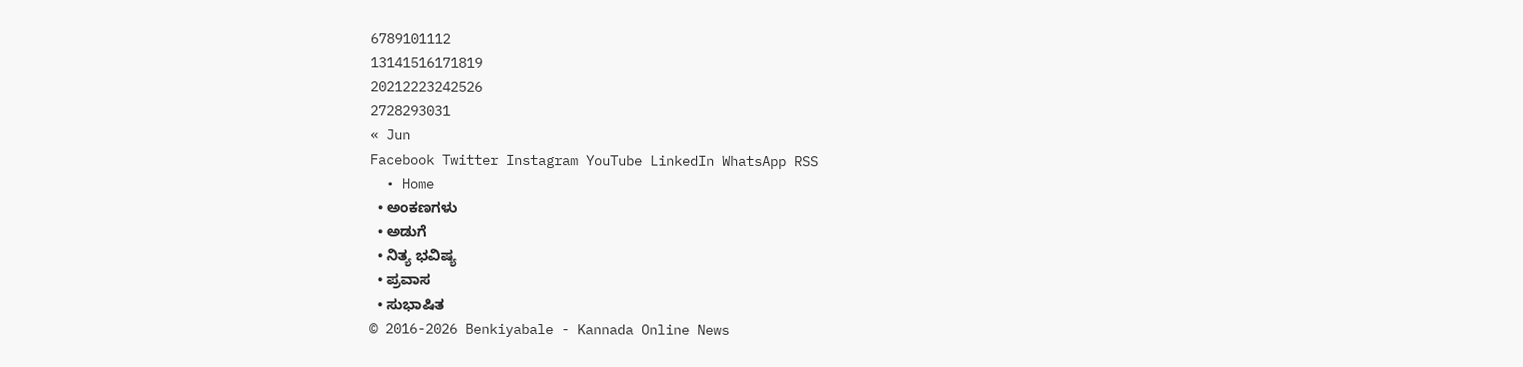6789101112
13141516171819
20212223242526
2728293031
« Jun
Facebook Twitter Instagram YouTube LinkedIn WhatsApp RSS
  • Home
  • ಅಂಕಣಗಳು
  • ಅಡುಗೆ
  • ನಿತ್ಯ ಭವಿಷ್ಯ
  • ಪ್ರವಾಸ
  • ಸುಭಾಷಿತ
© 2016-2026 Benkiyabale - Kannada Online News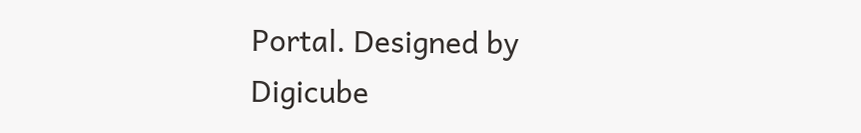Portal. Designed by Digicube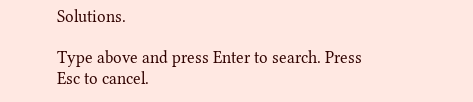Solutions.

Type above and press Enter to search. Press Esc to cancel.